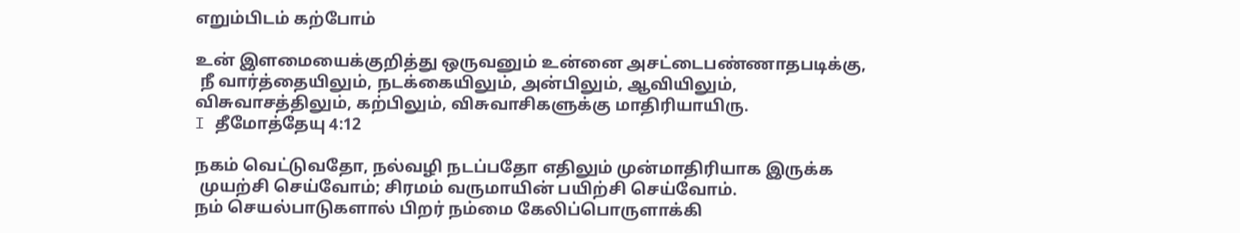எறும்பிடம் கற்போம்

உன் இளமையைக்குறித்து ஒருவனும் உன்னை அசட்டைபண்ணாதபடிக்கு,
 நீ வார்த்தையிலும், நடக்கையிலும், அன்பிலும், ஆவியிலும்,
விசுவாசத்திலும், கற்பிலும், விசுவாசிகளுக்கு மாதிரியாயிரு.
I தீமோத்தேயு 4:12

நகம் வெட்டுவதோ, நல்வழி நடப்பதோ எதிலும் முன்மாதிரியாக இருக்க
 முயற்சி செய்வோம்; சிரமம் வருமாயின் பயிற்சி செய்வோம்.
நம் செயல்பாடுகளால் பிறர் நம்மை கேலிப்பொருளாக்கி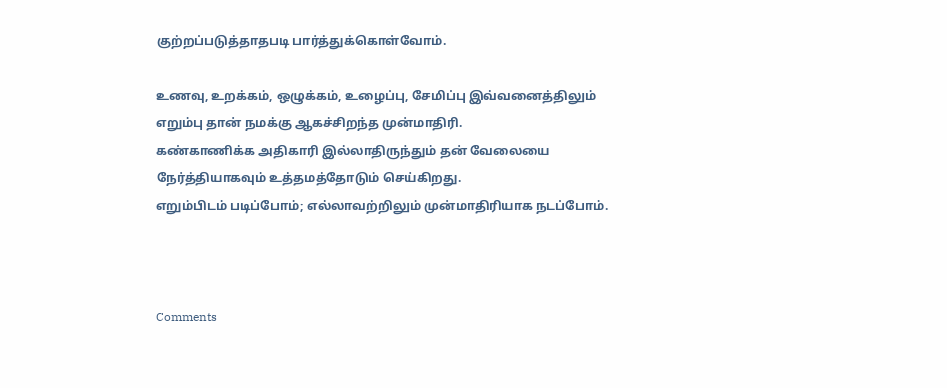குற்றப்படுத்தாதபடி பார்த்துக்கொள்வோம்.

உணவு, உறக்கம், ஒழுக்கம், உழைப்பு, சேமிப்பு இவ்வனைத்திலும்
எறும்பு தான் நமக்கு ஆகச்சிறந்த முன்மாதிரி.
கண்காணிக்க அதிகாரி இல்லாதிருந்தும் தன் வேலையை
நேர்த்தியாகவும் உத்தமத்தோடும் செய்கிறது.
எறும்பிடம் படிப்போம்; எல்லாவற்றிலும் முன்மாதிரியாக நடப்போம்.



Comments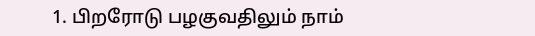1. பிறரோடு பழகுவதிலும் நாம்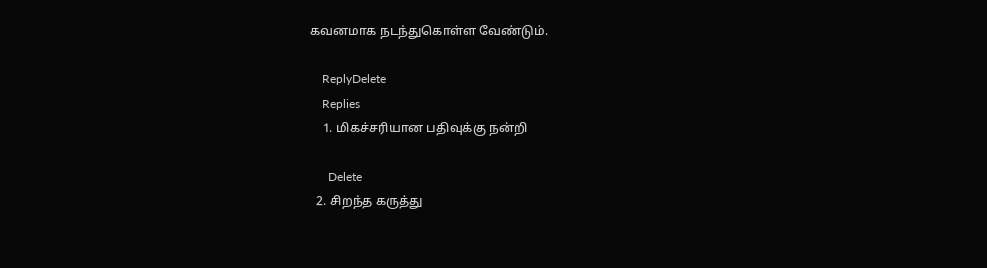கவனமாக நடந்துகொள்ள வேண்டும்.

    ReplyDelete
    Replies
    1. மிகச்சரியான பதிவுக்கு நன்றி

      Delete
  2. சிறந்த கருத்து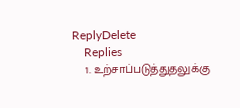ReplyDelete
    Replies
    1. உற்சாப்படுத்துதலுக்கு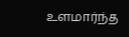உளமார்ந்த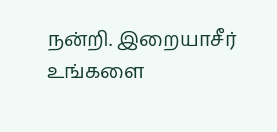நன்றி. இறையாசீர் உங்களை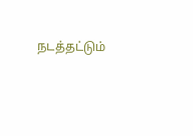நடத்தட்டும்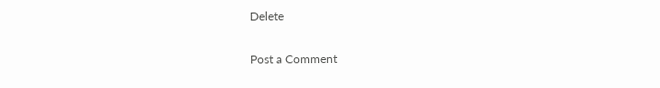Delete

Post a Comment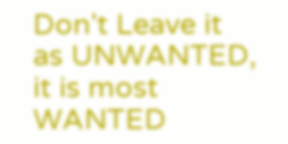Don't Leave it as UNWANTED, it is most WANTED